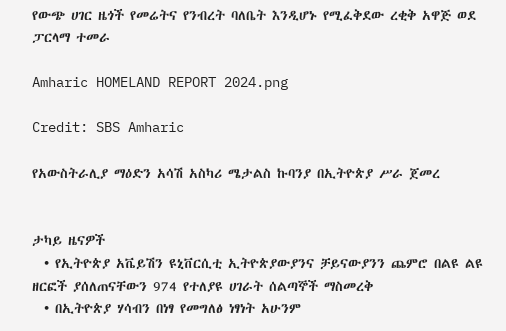የውጭ ሀገር ዜጎች የመሬትና የንብረት ባለቤት እንዲሆኑ የሚፈቅደው ረቂቅ አዋጅ ወደ ፓርላማ ተመራ

Amharic HOMELAND REPORT 2024.png

Credit: SBS Amharic

የአውስትራሊያ ማዕድን አሳሽ አስካሪ ሜታልስ ኩባንያ በኢትዮጵያ ሥራ ጀመረ


ታካይ ዜናዎች
  • የኢትዮጵያ አቬይሽን ዩኒቨርሲቲ ኢትዮጵያውያንና ቻይናውያንን ጨምሮ በልዩ ልዩ ዘርፎች ያሰለጠናቸውን 974 የተለያዩ ሀገራት ሰልጣኞች ማስመረቅ
  • በኢትዮጵያ ሃሳብን በነፃ የመግለፅ ነፃነት አሁንም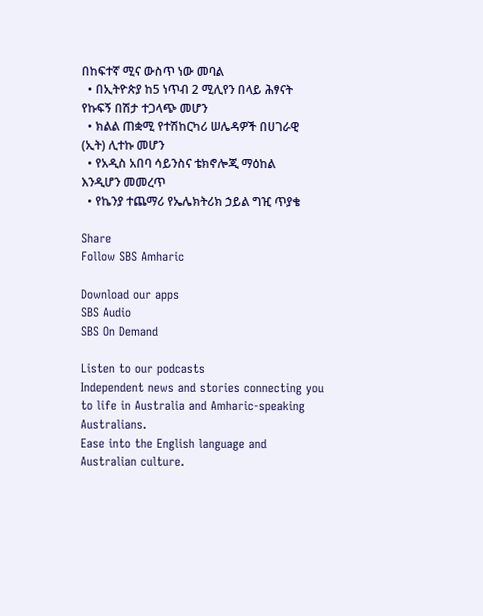በከፍተኛ ሚና ውስጥ ነው መባል
  • በኢትዮጵያ ከ5 ነጥብ 2 ሚሊየን በላይ ሕፃናት የኩፍኝ በሽታ ተጋላጭ መሆን
  • ክልል ጠቋሚ የተሽከርካሪ ሠሌዳዎች በሀገራዊ (ኢት) ሊተኩ መሆን
  • የአዲስ አበባ ሳይንስና ቴክኖሎጂ ማዕከል እንዲሆን መመረጥ
  • የኬንያ ተጨማሪ የኤሌክትሪክ ኃይል ግዢ ጥያቄ

Share
Follow SBS Amharic

Download our apps
SBS Audio
SBS On Demand

Listen to our podcasts
Independent news and stories connecting you to life in Australia and Amharic-speaking Australians.
Ease into the English language and Australian culture.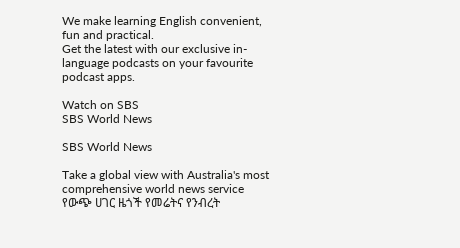We make learning English convenient, fun and practical.
Get the latest with our exclusive in-language podcasts on your favourite podcast apps.

Watch on SBS
SBS World News

SBS World News

Take a global view with Australia's most comprehensive world news service
የውጭ ሀገር ዜጎች የመሬትና የንብረት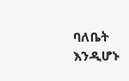ባለቤት እንዲሆኑ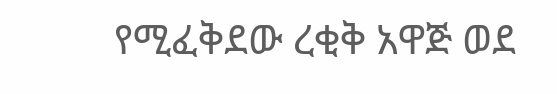የሚፈቅደው ረቂቅ አዋጅ ወደ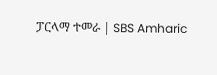ፓርላማ ተመራ | SBS Amharic